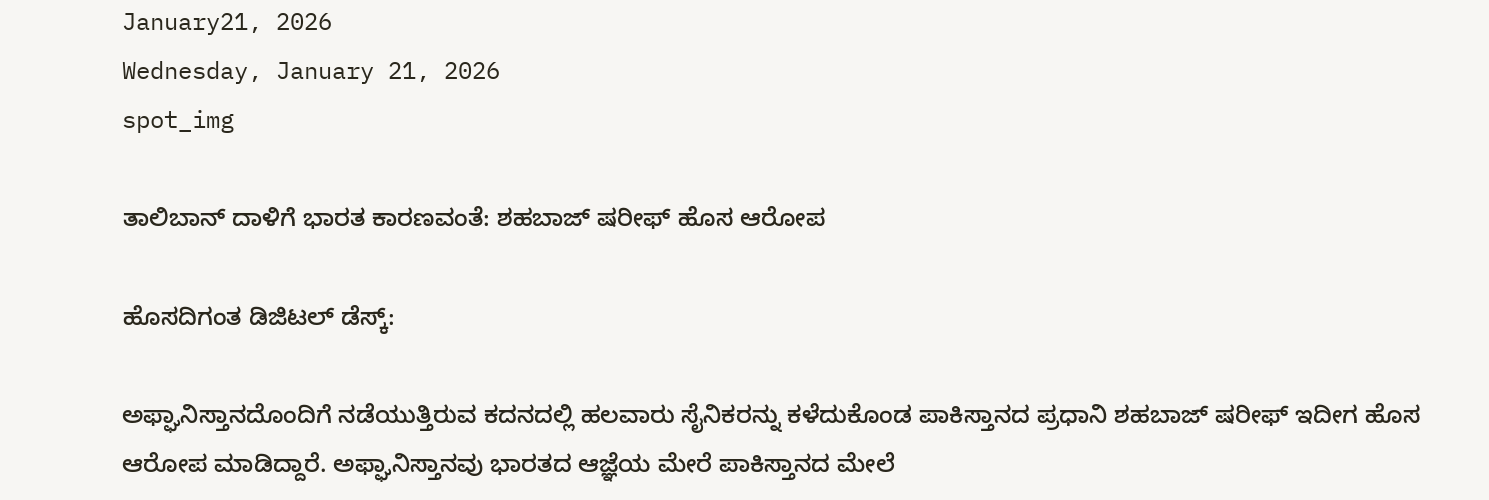January21, 2026
Wednesday, January 21, 2026
spot_img

ತಾಲಿಬಾನ್ ದಾಳಿಗೆ ಭಾರತ ಕಾರಣವಂತೆ: ಶಹಬಾಜ್ ಷರೀಫ್ ಹೊಸ ಆರೋಪ

ಹೊಸದಿಗಂತ ಡಿಜಿಟಲ್ ಡೆಸ್ಕ್:

ಅಫ್ಘಾನಿಸ್ತಾನದೊಂದಿಗೆ ನಡೆಯುತ್ತಿರುವ ಕದನದಲ್ಲಿ ಹಲವಾರು ಸೈನಿಕರನ್ನು ಕಳೆದುಕೊಂಡ ಪಾಕಿಸ್ತಾನದ ಪ್ರಧಾನಿ ಶಹಬಾಜ್ ಷರೀಫ್ ಇದೀಗ ಹೊಸ ಆರೋಪ ಮಾಡಿದ್ದಾರೆ. ಅಫ್ಘಾನಿಸ್ತಾನವು ಭಾರತದ ಆಜ್ಞೆಯ ಮೇರೆ ಪಾಕಿಸ್ತಾನದ ಮೇಲೆ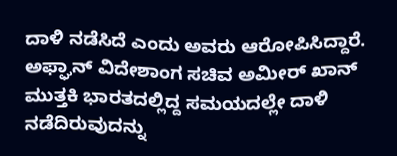ದಾಳಿ ನಡೆಸಿದೆ ಎಂದು ಅವರು ಆರೋಪಿಸಿದ್ದಾರೆ. ಅಫ್ಘಾನ್ ವಿದೇಶಾಂಗ ಸಚಿವ ಅಮೀರ್ ಖಾನ್ ಮುತ್ತಕಿ ಭಾರತದಲ್ಲಿದ್ದ ಸಮಯದಲ್ಲೇ ದಾಳಿ ನಡೆದಿರುವುದನ್ನು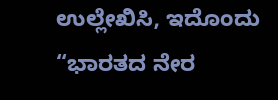ಉಲ್ಲೇಖಿಸಿ, ಇದೊಂದು “ಭಾರತದ ನೇರ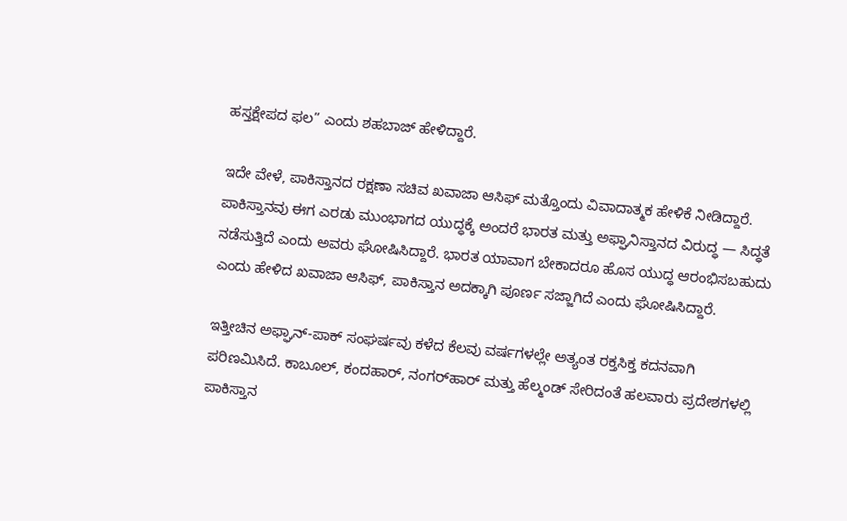ಹಸ್ತಕ್ಷೇಪದ ಫಲ” ಎಂದು ಶಹಬಾಜ್ ಹೇಳಿದ್ದಾರೆ.

ಇದೇ ವೇಳೆ, ಪಾಕಿಸ್ತಾನದ ರಕ್ಷಣಾ ಸಚಿವ ಖವಾಜಾ ಆಸಿಫ್ ಮತ್ತೊಂದು ವಿವಾದಾತ್ಮಕ ಹೇಳಿಕೆ ನೀಡಿದ್ದಾರೆ. ಪಾಕಿಸ್ತಾನವು ಈಗ ಎರಡು ಮುಂಭಾಗದ ಯುದ್ಧಕ್ಕೆ ಅಂದರೆ ಭಾರತ ಮತ್ತು ಅಫ್ಘಾನಿಸ್ತಾನದ ವಿರುದ್ಧ — ಸಿದ್ಧತೆ ನಡೆಸುತ್ತಿದೆ ಎಂದು ಅವರು ಘೋಷಿಸಿದ್ದಾರೆ. ಭಾರತ ಯಾವಾಗ ಬೇಕಾದರೂ ಹೊಸ ಯುದ್ಧ ಆರಂಭಿಸಬಹುದು ಎಂದು ಹೇಳಿದ ಖವಾಜಾ ಆಸಿಫ್, ಪಾಕಿಸ್ತಾನ ಅದಕ್ಕಾಗಿ ಪೂರ್ಣ ಸಜ್ಜಾಗಿದೆ ಎಂದು ಘೋಷಿಸಿದ್ದಾರೆ.

ಇತ್ತೀಚಿನ ಅಫ್ಘಾನ್-ಪಾಕ್ ಸಂಘರ್ಷವು ಕಳೆದ ಕೆಲವು ವರ್ಷಗಳಲ್ಲೇ ಅತ್ಯಂತ ರಕ್ತಸಿಕ್ತ ಕದನವಾಗಿ ಪರಿಣಮಿಸಿದೆ. ಕಾಬೂಲ್, ಕಂದಹಾರ್, ನಂಗರ್‌ಹಾರ್ ಮತ್ತು ಹೆಲ್ಮಂಡ್ ಸೇರಿದಂತೆ ಹಲವಾರು ಪ್ರದೇಶಗಳಲ್ಲಿ ಪಾಕಿಸ್ತಾನ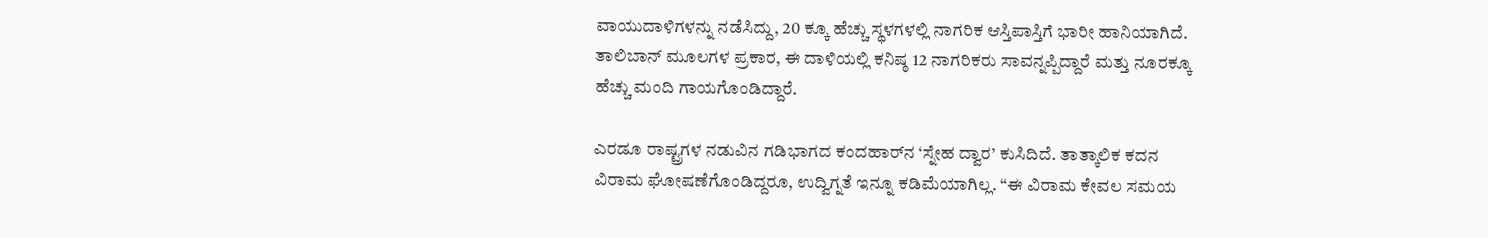ವಾಯುದಾಳಿಗಳನ್ನು ನಡೆಸಿದ್ದು, 20 ಕ್ಕೂ ಹೆಚ್ಚು ಸ್ಥಳಗಳಲ್ಲಿ ನಾಗರಿಕ ಆಸ್ತಿಪಾಸ್ತಿಗೆ ಭಾರೀ ಹಾನಿಯಾಗಿದೆ. ತಾಲಿಬಾನ್ ಮೂಲಗಳ ಪ್ರಕಾರ, ಈ ದಾಳಿಯಲ್ಲಿ ಕನಿಷ್ಠ 12 ನಾಗರಿಕರು ಸಾವನ್ನಪ್ಪಿದ್ದಾರೆ ಮತ್ತು ನೂರಕ್ಕೂ ಹೆಚ್ಚು ಮಂದಿ ಗಾಯಗೊಂಡಿದ್ದಾರೆ.

ಎರಡೂ ರಾಷ್ಟ್ರಗಳ ನಡುವಿನ ಗಡಿಭಾಗದ ಕಂದಹಾರ್‌ನ ‘ಸ್ನೇಹ ದ್ವಾರ’ ಕುಸಿದಿದೆ. ತಾತ್ಕಾಲಿಕ ಕದನ ವಿರಾಮ ಘೋಷಣೆಗೊಂಡಿದ್ದರೂ, ಉದ್ವಿಗ್ನತೆ ಇನ್ನೂ ಕಡಿಮೆಯಾಗಿಲ್ಲ. “ಈ ವಿರಾಮ ಕೇವಲ ಸಮಯ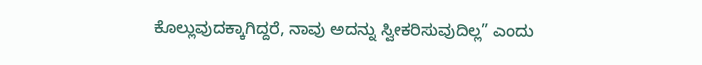ಕೊಲ್ಲುವುದಕ್ಕಾಗಿದ್ದರೆ, ನಾವು ಅದನ್ನು ಸ್ವೀಕರಿಸುವುದಿಲ್ಲ” ಎಂದು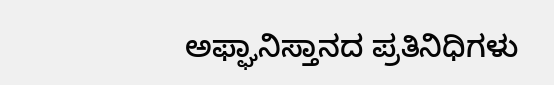ಅಫ್ಘಾನಿಸ್ತಾನದ ಪ್ರತಿನಿಧಿಗಳು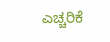ಎಚ್ಚರಿಕೆ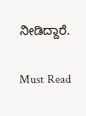ನೀಡಿದ್ದಾರೆ.

Must Read